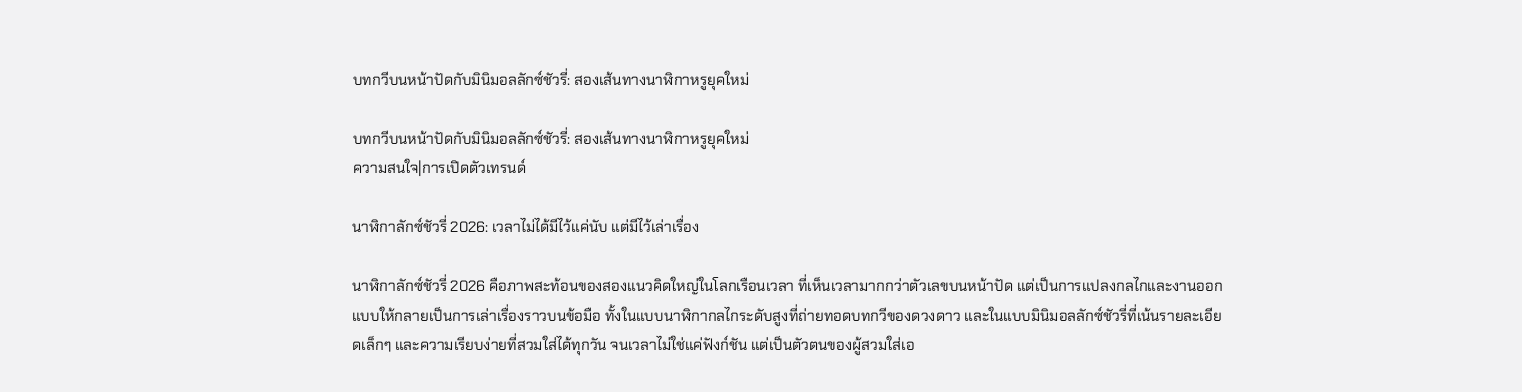บทกวีบนหน้าปัดกับมินิมอลลักซ์ชัวรี่: สองเส้นทางนาฬิกาหรูยุคใหม่

บทกวีบนหน้าปัดกับมินิมอลลักซ์ชัวรี่: สองเส้นทางนาฬิกาหรูยุคใหม่
ความสนใจ|การเปิดตัวเทรนด์

นาฬิกาลักซ์ชัวรี่ 2026: เวลาไม่ได้มีไว้แค่นับ แต่มีไว้เล่าเรื่อง

นาฬิกาลักซ์ชัวรี่ 2026 คือภาพสะท้อนของสองแนวคิดใหญ่ในโลกเรือนเวลา ที่เห็นเวลามากกว่าตัวเลขบนหน้าปัด แต่เป็นการแปลงกลไกและงานออกแบบให้กลายเป็นการเล่าเรื่องราวบนข้อมือ ทั้งในแบบนาฬิกากลไกระดับสูงที่ถ่ายทอดบทกวีของดวงดาว และในแบบมินิมอลลักซ์ชัวรี่ที่เน้นรายละเอียดเล็กๆ และความเรียบง่ายที่สวมใส่ได้ทุกวัน จนเวลาไม่ใช่แค่ฟังก์ชัน แต่เป็นตัวตนของผู้สวมใส่เอ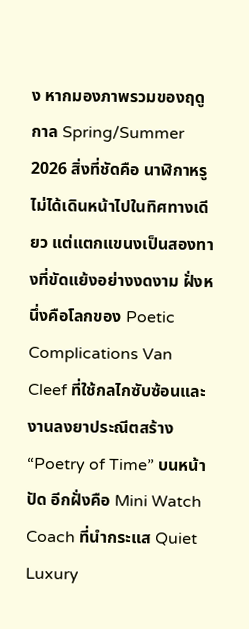ง หากมองภาพรวมของฤดูกาล Spring/Summer 2026 สิ่งที่ชัดคือ นาฬิกาหรูไม่ได้เดินหน้าไปในทิศทางเดียว แต่แตกแขนงเป็นสองทางที่ขัดแย้งอย่างงดงาม ฝั่งหนึ่งคือโลกของ Poetic Complications Van Cleef ที่ใช้กลไกซับซ้อนและงานลงยาประณีตสร้าง “Poetry of Time” บนหน้าปัด อีกฝั่งคือ Mini Watch Coach ที่นำกระแส Quiet Luxury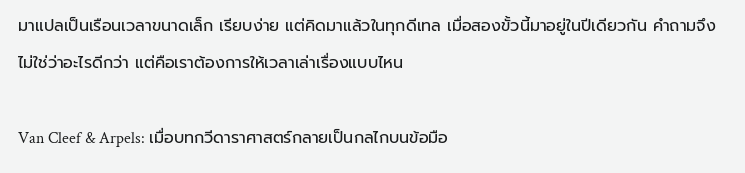มาแปลเป็นเรือนเวลาขนาดเล็ก เรียบง่าย แต่คิดมาแล้วในทุกดีเทล เมื่อสองขั้วนี้มาอยู่ในปีเดียวกัน คำถามจึงไม่ใช่ว่าอะไรดีกว่า แต่คือเราต้องการให้เวลาเล่าเรื่องแบบไหน

Van Cleef & Arpels: เมื่อบทกวีดาราศาสตร์กลายเป็นกลไกบนข้อมือ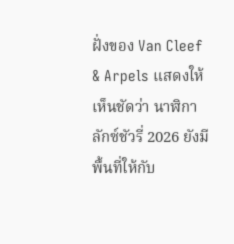ฝั่งของ Van Cleef & Arpels แสดงให้เห็นชัดว่า นาฬิกาลักซ์ชัวรี่ 2026 ยังมีพื้นที่ให้กับ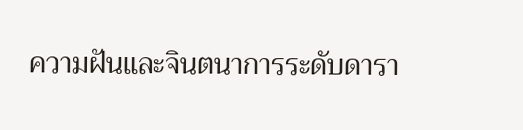ความฝันและจินตนาการระดับดารา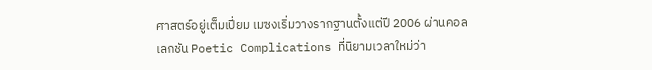ศาสตร์อยู่เต็มเปี่ยม เมซงเริ่มวางรากฐานตั้งแต่ปี 2006 ผ่านคอลเลกชัน Poetic Complications ที่นิยามเวลาใหม่ว่า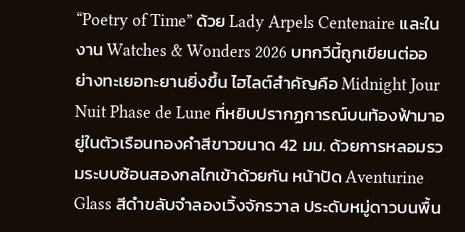“Poetry of Time” ด้วย Lady Arpels Centenaire และในงาน Watches & Wonders 2026 บทกวีนี้ถูกเขียนต่ออย่างทะเยอทะยานยิ่งขึ้น ไฮไลต์สำคัญคือ Midnight Jour Nuit Phase de Lune ที่หยิบปรากฏการณ์บนท้องฟ้ามาอยู่ในตัวเรือนทองคำสีขาวขนาด 42 มม. ด้วยการหลอมรวมระบบซ้อนสองกลไกเข้าด้วยกัน หน้าปัด Aventurine Glass สีดำขลับจำลองเวิ้งจักรวาล ประดับหมู่ดาวบนพื้น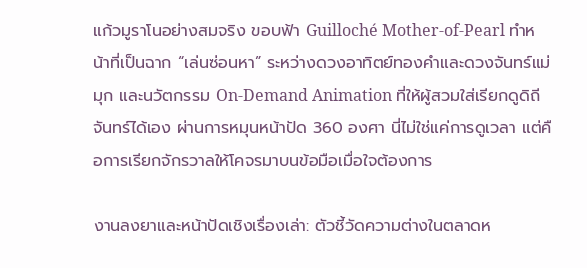แก้วมูราโนอย่างสมจริง ขอบฟ้า Guilloché Mother-of-Pearl ทำหน้าที่เป็นฉาก “เล่นซ่อนหา” ระหว่างดวงอาทิตย์ทองคำและดวงจันทร์แม่มุก และนวัตกรรม On-Demand Animation ที่ให้ผู้สวมใส่เรียกดูดิถีจันทร์ได้เอง ผ่านการหมุนหน้าปัด 360 องศา นี่ไม่ใช่แค่การดูเวลา แต่คือการเรียกจักรวาลให้โคจรมาบนข้อมือเมื่อใจต้องการ

งานลงยาและหน้าปัดเชิงเรื่องเล่า: ตัวชี้วัดความต่างในตลาดห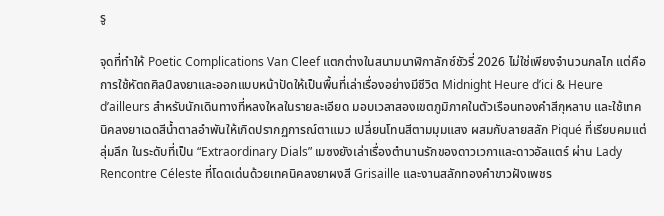รู

จุดที่ทำให้ Poetic Complications Van Cleef แตกต่างในสนามนาฬิกาลักซ์ชัวรี่ 2026 ไม่ใช่เพียงจำนวนกลไก แต่คือการใช้หัตถศิลป์ลงยาและออกแบบหน้าปัดให้เป็นพื้นที่เล่าเรื่องอย่างมีชีวิต Midnight Heure d’ici & Heure d’ailleurs สำหรับนักเดินทางที่หลงใหลในรายละเอียด มอบเวลาสองเขตภูมิภาคในตัวเรือนทองคำสีกุหลาบ และใช้เทคนิคลงยาเฉดสีน้ำตาลอำพันให้เกิดปรากฏการณ์ตาแมว เปลี่ยนโทนสีตามมุมแสง ผสมกับลายสลัก Piqué ที่เรียบคมแต่ลุ่มลึก ในระดับที่เป็น “Extraordinary Dials” เมซงยังเล่าเรื่องตำนานรักของดาวเวกาและดาวอัลแตร์ ผ่าน Lady Rencontre Céleste ที่โดดเด่นด้วยเทคนิคลงยาผงสี Grisaille และงานสลักทองคำขาวฝังเพชร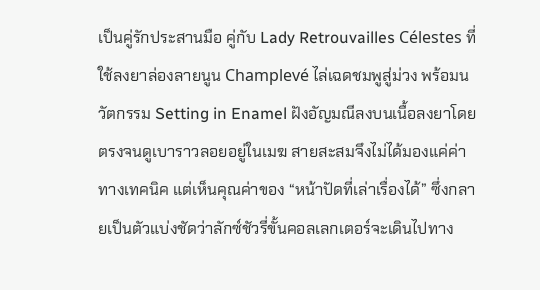เป็นคู่รักประสานมือ คู่กับ Lady Retrouvailles Célestes ที่ใช้ลงยาล่องลายนูน Champlevé ไล่เฉดชมพูสู่ม่วง พร้อมนวัตกรรม Setting in Enamel ฝังอัญมณีลงบนเนื้อลงยาโดยตรงจนดูเบาราวลอยอยู่ในเมฆ สายสะสมจึงไม่ได้มองแค่ค่าทางเทคนิค แต่เห็นคุณค่าของ “หน้าปัดที่เล่าเรื่องได้” ซึ่งกลายเป็นตัวแบ่งชัดว่าลักซ์ชัวรี่ขั้นคอลเลกเตอร์จะเดินไปทาง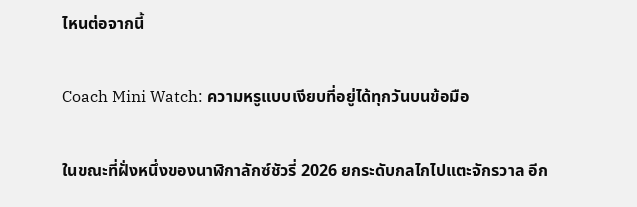ไหนต่อจากนี้

Coach Mini Watch: ความหรูแบบเงียบที่อยู่ได้ทุกวันบนข้อมือ

ในขณะที่ฝั่งหนึ่งของนาฬิกาลักซ์ชัวรี่ 2026 ยกระดับกลไกไปแตะจักรวาล อีก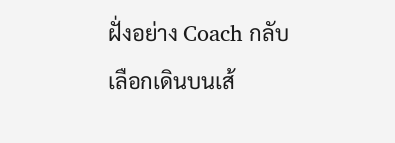ฝั่งอย่าง Coach กลับเลือกเดินบนเส้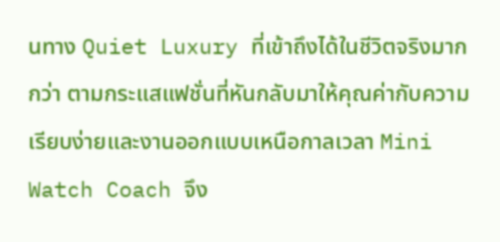นทาง Quiet Luxury ที่เข้าถึงได้ในชีวิตจริงมากกว่า ตามกระแสแฟชั่นที่หันกลับมาให้คุณค่ากับความเรียบง่ายและงานออกแบบเหนือกาลเวลา Mini Watch Coach จึง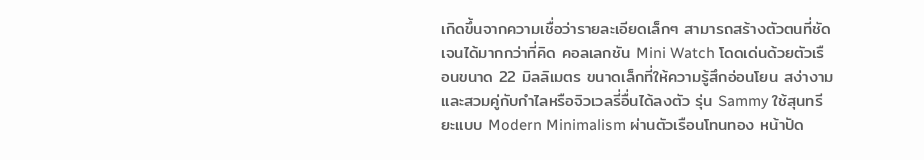เกิดขึ้นจากความเชื่อว่ารายละเอียดเล็กๆ สามารถสร้างตัวตนที่ชัดเจนได้มากกว่าที่คิด คอลเลกชัน Mini Watch โดดเด่นด้วยตัวเรือนขนาด 22 มิลลิเมตร ขนาดเล็กที่ให้ความรู้สึกอ่อนโยน สง่างาม และสวมคู่กับกำไลหรือจิวเวลรี่อื่นได้ลงตัว รุ่น Sammy ใช้สุนทรียะแบบ Modern Minimalism ผ่านตัวเรือนโทนทอง หน้าปัด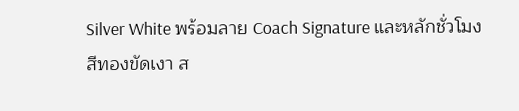Silver White พร้อมลาย Coach Signature และหลักชั่วโมงสีทองขัดเงา ส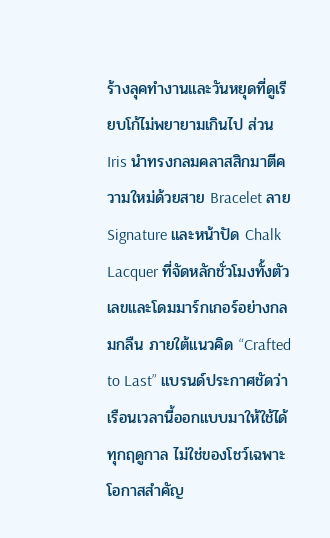ร้างลุคทำงานและวันหยุดที่ดูเรียบโก้ไม่พยายามเกินไป ส่วน Iris นำทรงกลมคลาสสิกมาตีความใหม่ด้วยสาย Bracelet ลาย Signature และหน้าปัด Chalk Lacquer ที่จัดหลักชั่วโมงทั้งตัวเลขและโดมมาร์กเกอร์อย่างกลมกลืน ภายใต้แนวคิด “Crafted to Last” แบรนด์ประกาศชัดว่าเรือนเวลานี้ออกแบบมาให้ใช้ได้ทุกฤดูกาล ไม่ใช่ของโชว์เฉพาะโอกาสสำคัญ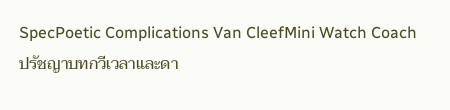SpecPoetic Complications Van CleefMini Watch Coach
ปรัชญาบทกวีเวลาและดา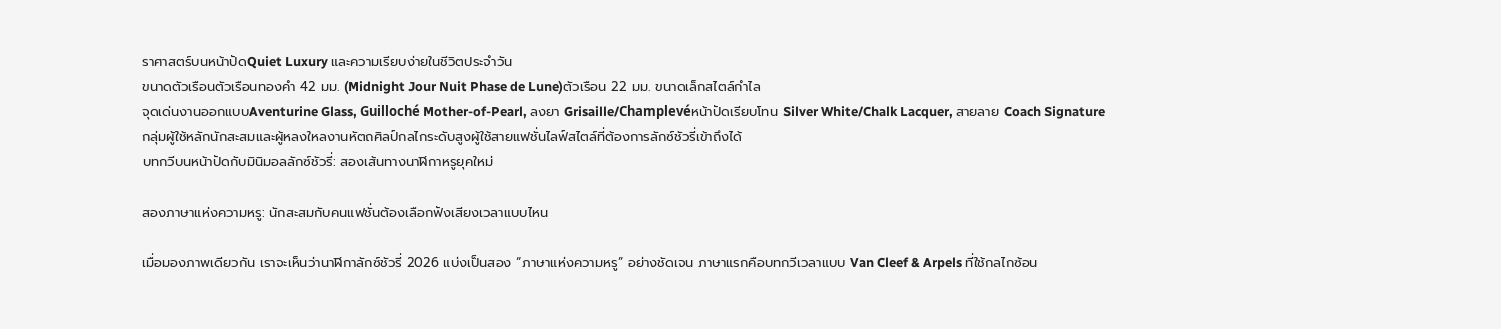ราศาสตร์บนหน้าปัดQuiet Luxury และความเรียบง่ายในชีวิตประจำวัน
ขนาดตัวเรือนตัวเรือนทองคำ 42 มม. (Midnight Jour Nuit Phase de Lune)ตัวเรือน 22 มม. ขนาดเล็กสไตล์กำไล
จุดเด่นงานออกแบบAventurine Glass, Guilloché Mother-of-Pearl, ลงยา Grisaille/Champlevéหน้าปัดเรียบโทน Silver White/Chalk Lacquer, สายลาย Coach Signature
กลุ่มผู้ใช้หลักนักสะสมและผู้หลงใหลงานหัตถศิลป์กลไกระดับสูงผู้ใช้สายแฟชั่นไลฟ์สไตล์ที่ต้องการลักซ์ชัวรี่เข้าถึงได้
บทกวีบนหน้าปัดกับมินิมอลลักซ์ชัวรี่: สองเส้นทางนาฬิกาหรูยุคใหม่

สองภาษาแห่งความหรู: นักสะสมกับคนแฟชั่นต้องเลือกฟังเสียงเวลาแบบไหน

เมื่อมองภาพเดียวกัน เราจะเห็นว่านาฬิกาลักซ์ชัวรี่ 2026 แบ่งเป็นสอง “ภาษาแห่งความหรู” อย่างชัดเจน ภาษาแรกคือบทกวีเวลาแบบ Van Cleef & Arpels ที่ใช้กลไกซ้อน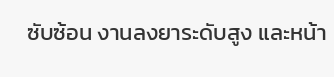ซับซ้อน งานลงยาระดับสูง และหน้า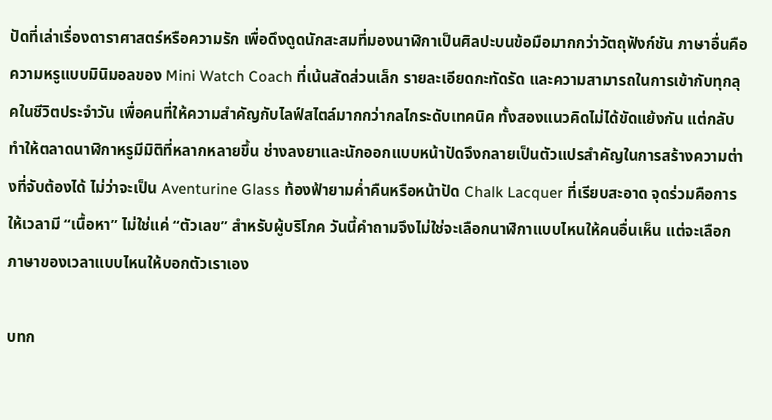ปัดที่เล่าเรื่องดาราศาสตร์หรือความรัก เพื่อดึงดูดนักสะสมที่มองนาฬิกาเป็นศิลปะบนข้อมือมากกว่าวัตถุฟังก์ชัน ภาษาอื่นคือความหรูแบบมินิมอลของ Mini Watch Coach ที่เน้นสัดส่วนเล็ก รายละเอียดกะทัดรัด และความสามารถในการเข้ากับทุกลุคในชีวิตประจำวัน เพื่อคนที่ให้ความสำคัญกับไลฟ์สไตล์มากกว่ากลไกระดับเทคนิค ทั้งสองแนวคิดไม่ได้ขัดแย้งกัน แต่กลับทำให้ตลาดนาฬิกาหรูมีมิติที่หลากหลายขึ้น ช่างลงยาและนักออกแบบหน้าปัดจึงกลายเป็นตัวแปรสำคัญในการสร้างความต่างที่จับต้องได้ ไม่ว่าจะเป็น Aventurine Glass ท้องฟ้ายามค่ำคืนหรือหน้าปัด Chalk Lacquer ที่เรียบสะอาด จุดร่วมคือการให้เวลามี “เนื้อหา” ไม่ใช่แค่ “ตัวเลข” สำหรับผู้บริโภค วันนี้คำถามจึงไม่ใช่จะเลือกนาฬิกาแบบไหนให้คนอื่นเห็น แต่จะเลือกภาษาของเวลาแบบไหนให้บอกตัวเราเอง

บทก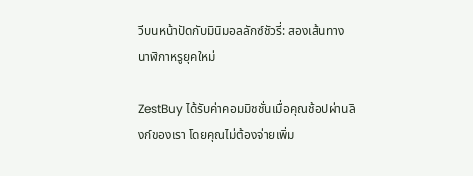วีบนหน้าปัดกับมินิมอลลักซ์ชัวรี่: สองเส้นทางนาฬิกาหรูยุคใหม่

ZestBuy ได้รับค่าคอมมิชชั่นเมื่อคุณช้อปผ่านลิงก์ของเรา โดยคุณไม่ต้องจ่ายเพิ่ม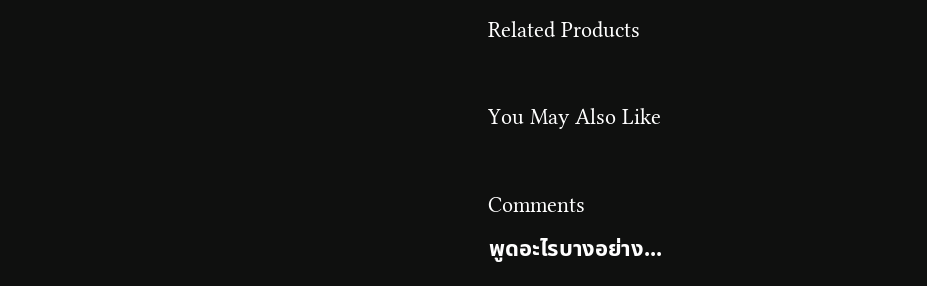Related Products

You May Also Like

Comments
พูดอะไรบางอย่าง...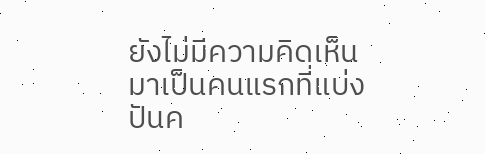ยังไม่มีความคิดเห็น มาเป็นคนแรกที่แบ่งปันค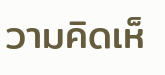วามคิดเห็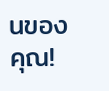นของคุณ!